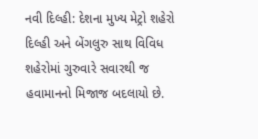નવી દિલ્હી: દેશના મુખ્ય મેટ્રો શહેરો દિલ્હી અને બેંગલુરુ સાથ વિવિધ શહેરોમાં ગુરુવારે સવારથી જ હવામાનનો મિજાજ બદલાયો છે.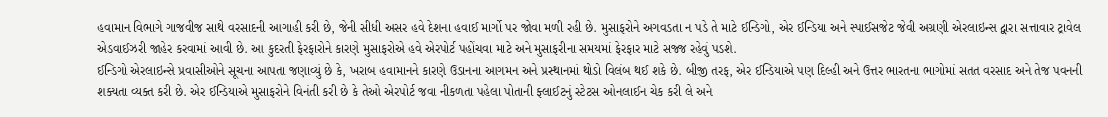હવામાન વિભાગે ગાજવીજ સાથે વરસાદની આગાહી કરી છે, જેની સીધી અસર હવે દેશના હવાઈ માર્ગો પર જોવા મળી રહી છે. મુસાફરોને અગવડતા ન પડે તે માટે ઈન્ડિગો, એર ઈન્ડિયા અને સ્પાઈસજેટ જેવી અગ્રણી એરલાઇન્સ દ્વારા સત્તાવાર ટ્રાવેલ એડવાઈઝરી જાહેર કરવામાં આવી છે. આ કુદરતી ફેરફારોને કારણે મુસાફરોએ હવે એરપોર્ટ પહોંચવા માટે અને મુસાફરીના સમયમાં ફેરફાર માટે સજ્જ રહેવું પડશે.
ઈન્ડિગો એરલાઇન્સે પ્રવાસીઓને સૂચના આપતા જણાવ્યું છે કે, ખરાબ હવામાનને કારણે ઉડાનના આગમન અને પ્રસ્થાનમાં થોડો વિલંબ થઈ શકે છે. બીજી તરફ, એર ઈન્ડિયાએ પણ દિલ્હી અને ઉત્તર ભારતના ભાગોમાં સતત વરસાદ અને તેજ પવનની શક્યતા વ્યક્ત કરી છે. એર ઈન્ડિયાએ મુસાફરોને વિનંતી કરી છે કે તેઓ એરપોર્ટ જવા નીકળતા પહેલા પોતાની ફ્લાઈટનું સ્ટેટસ ઓનલાઈન ચેક કરી લે અને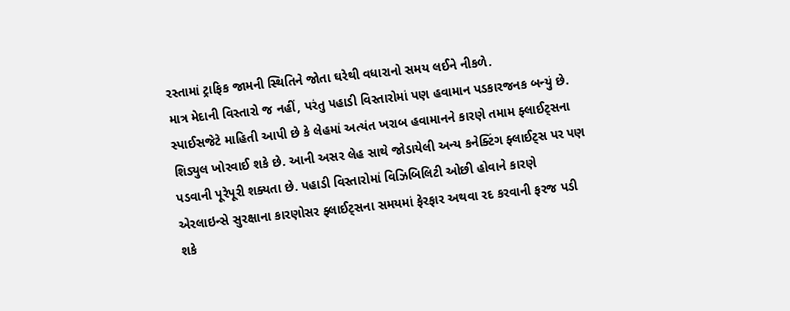રસ્તામાં ટ્રાફિક જામની સ્થિતિને જોતા ઘરેથી વધારાનો સમય લઈને નીકળે.
માત્ર મેદાની વિસ્તારો જ નહીં, પરંતુ પહાડી વિસ્તારોમાં પણ હવામાન પડકારજનક બન્યું છે. સ્પાઈસજેટે માહિતી આપી છે કે લેહમાં અત્યંત ખરાબ હવામાનને કારણે તમામ ફ્લાઈટ્સના શિડ્યુલ ખોરવાઈ શકે છે. આની અસર લેહ સાથે જોડાયેલી અન્ય કનેક્ટિંગ ફ્લાઈટ્સ પર પણ પડવાની પૂરેપૂરી શક્યતા છે. પહાડી વિસ્તારોમાં વિઝિબિલિટી ઓછી હોવાને કારણે એરલાઇન્સે સુરક્ષાના કારણોસર ફ્લાઈટ્સના સમયમાં ફેરફાર અથવા રદ કરવાની ફરજ પડી શકે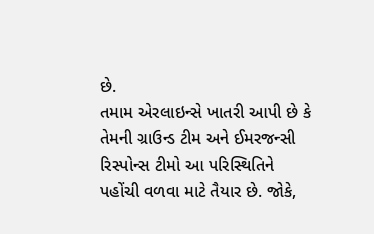છે.
તમામ એરલાઇન્સે ખાતરી આપી છે કે તેમની ગ્રાઉન્ડ ટીમ અને ઈમરજન્સી રિસ્પોન્સ ટીમો આ પરિસ્થિતિને પહોંચી વળવા માટે તૈયાર છે. જોકે,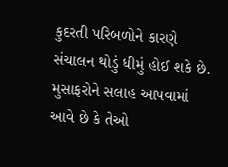કુદરતી પરિબળોને કારણે સંચાલન થોડું ધીમું હોઈ શકે છે. મુસાફરોને સલાહ આપવામાં આવે છે કે તેઓ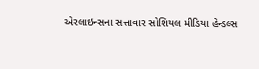એરલાઇન્સના સત્તાવાર સોશિયલ મીડિયા હેન્ડલ્સ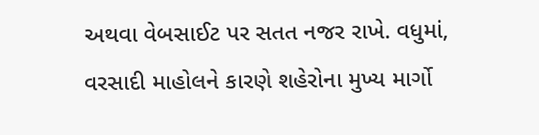અથવા વેબસાઈટ પર સતત નજર રાખે. વધુમાં, વરસાદી માહોલને કારણે શહેરોના મુખ્ય માર્ગો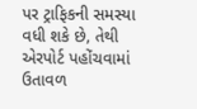પર ટ્રાફિકની સમસ્યા વધી શકે છે, તેથી એરપોર્ટ પહોંચવામાં ઉતાવળ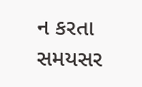ન કરતા સમયસર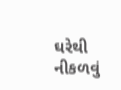ઘરેથી નીકળવું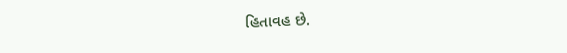હિતાવહ છે.